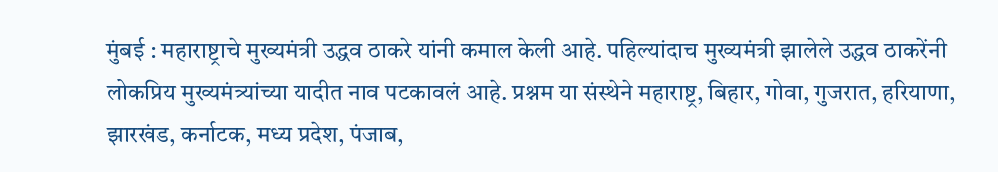मुंबई : महाराष्ट्राचे मुख्यमंत्री उद्धव ठाकरे यांनी कमाल केली आहे. पहिल्यांदाच मुख्यमंत्री झालेले उद्धव ठाकरेंनी लोकप्रिय मुख्यमंत्र्यांच्या यादीत नाव पटकावलं आहे. प्रश्नम या संस्थेने महाराष्ट्र, बिहार, गोवा, गुजरात, हरियाणा, झारखंड, कर्नाटक, मध्य प्रदेश, पंजाब,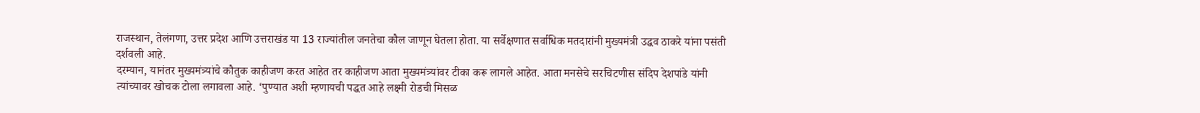राजस्थान, तेलंगणा, उत्तर प्रदेश आणि उत्तराखंड या 13 राज्यांतील जनतेचा कौल जाणून घेतला होता. या सर्वेक्षणात सर्वाधिक मतदारांनी मुख्यमंत्री उद्धव ठाकरे यांना पसंती दर्शवली आहे.
दरम्यान, यानंतर मुख्यमंत्र्यांचे कौतुक काहीजण करत आहेत तर काहीजण आता मुख्यमंत्र्यांवर टीका करू लागले आहेत. आता मनसेचे सरचिटणीस संदिप देशपांडे यांनी त्यांच्यावर खोचक टोला लगावला आहे. ‘पुण्यात अशी म्हणायची पद्धत आहे लक्ष्मी रोडची मिसळ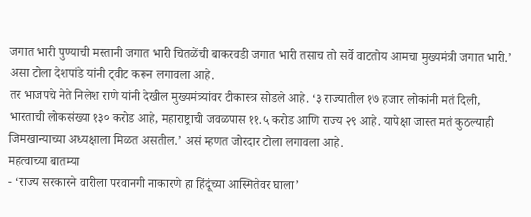जगात भारी पुण्याची मस्तानी जगात भारी चितळेंची बाकरवडी जगात भारी तसाच तो सर्वे वाटतोय आमचा मुख्यमंत्री जगात भारी.’ असा टोला देशपांडे यांनी ट्वीट करून लगावला आहे.
तर भाजपचे नेते निलेश राणे यांनी देखील मुख्यमंत्र्यांवर टीकास्त्र सोडले आहे. ‘३ राज्यातील १७ हजार लोकांनी मतं दिली, भारताची लोकसंख्या १३० करोड आहे, महाराष्ट्राची जवळपास ११.५ करोड आणि राज्य २९ आहे. यापेक्षा जास्त मतं कुठल्याही जिमखान्याच्या अध्यक्षाला मिळत असतील.’ असं म्हणत जोरदार टोला लगावला आहे.
महत्वाच्या बातम्या
- ‘राज्य सरकारने वारीला परवानगी नाकारणे हा हिंदूंच्या आस्मितेवर घाला’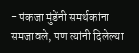- पंकजा मुंडेंनी समर्थकांना समजावले, पण त्यांनी दिलेल्या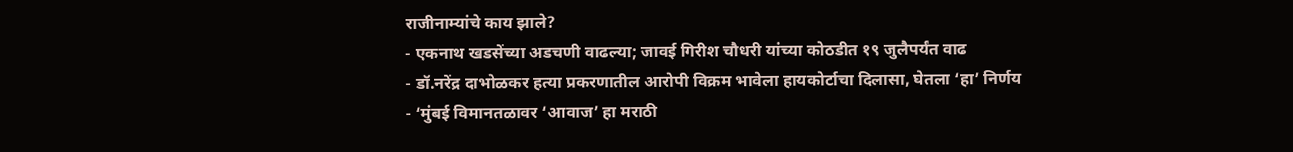राजीनाम्यांचे काय झाले?
- एकनाथ खडसेंच्या अडचणी वाढल्या; जावई गिरीश चौधरी यांच्या कोठडीत १९ जुलैपर्यंत वाढ
- डॉ.नरेंद्र दाभोळकर हत्या प्रकरणातील आरोपी विक्रम भावेला हायकोर्टाचा दिलासा, घेतला ‘हा’ निर्णय
- ‘मुंबई विमानतळावर ‘आवाज’ हा मराठी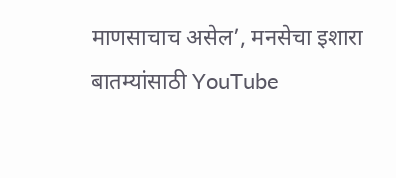माणसाचाच असेल’, मनसेचा इशारा
बातम्यांसाठी YouTube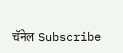चॅनेल Subscribe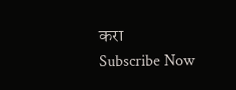करा
Subscribe Now